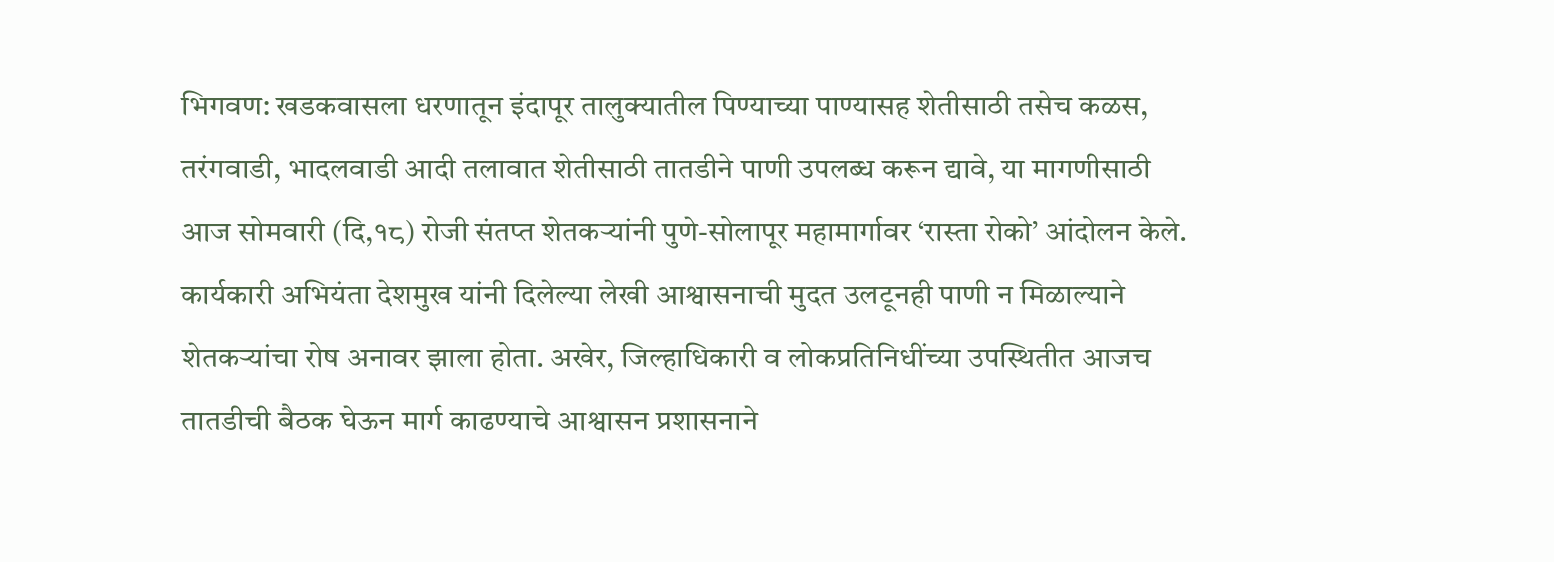भिगवण: खडकवासला धरणातून इंदापूर तालुक्यातील पिण्याच्या पाण्यासह शेतीसाठी तसेच कळस, तरंगवाडी, भादलवाडी आदी तलावात शेतीसाठी तातडीने पाणी उपलब्ध करून द्यावे, या मागणीसाठी आज सोमवारी (दि,१८) रोजी संतप्त शेतकऱ्यांनी पुणे-सोलापूर महामार्गावर ‘रास्ता रोको’ आंदोलन केले. कार्यकारी अभियंता देशमुख यांनी दिलेल्या लेखी आश्वासनाची मुदत उलटूनही पाणी न मिळाल्याने शेतकऱ्यांचा रोष अनावर झाला होता. अखेर, जिल्हाधिकारी व लोकप्रतिनिधींच्या उपस्थितीत आजच तातडीची बैठक घेऊन मार्ग काढण्याचे आश्वासन प्रशासनाने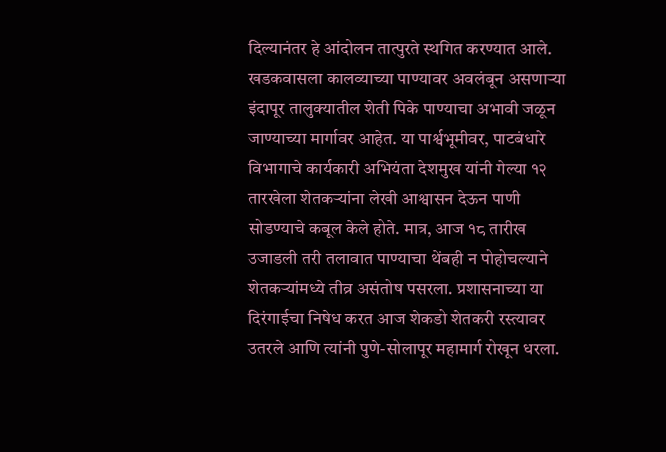दिल्यानंतर हे आंदोलन तात्पुरते स्थगित करण्यात आले.
खडकवासला कालव्याच्या पाण्यावर अवलंबून असणाऱ्या इंदापूर तालुक्यातील शेती पिके पाण्याचा अभावी जळून जाण्याच्या मार्गावर आहेत. या पार्श्वभूमीवर, पाटबंधारे विभागाचे कार्यकारी अभियंता देशमुख यांनी गेल्या १२ तारखेला शेतकऱ्यांना लेखी आश्वासन देऊन पाणी सोडण्याचे कबूल केले होते. मात्र, आज १८ तारीख उजाडली तरी तलावात पाण्याचा थेंबही न पोहोचल्याने शेतकऱ्यांमध्ये तीव्र असंतोष पसरला. प्रशासनाच्या या दिरंगाईचा निषेध करत आज शेकडो शेतकरी रस्त्यावर उतरले आणि त्यांनी पुणे-सोलापूर महामार्ग रोखून धरला.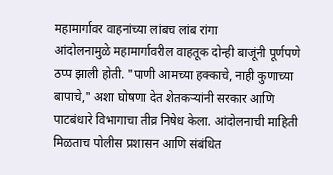महामार्गावर वाहनांच्या लांबच लांब रांगा
आंदोलनामुळे महामार्गावरील वाहतूक दोन्ही बाजूंनी पूर्णपणे ठप्प झाली होती. "पाणी आमच्या हक्काचे, नाही कुणाच्या बापाचे," अशा घोषणा देत शेतकऱ्यांनी सरकार आणि पाटबंधारे विभागाचा तीव्र निषेध केला. आंदोलनाची माहिती मिळताच पोलीस प्रशासन आणि संबंधित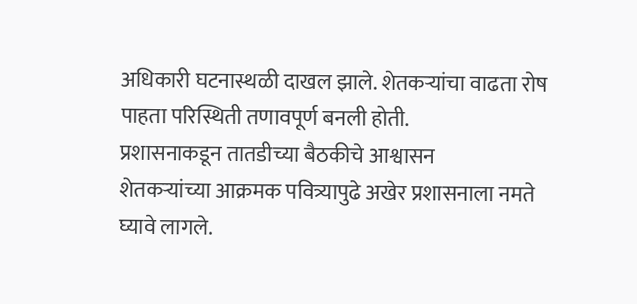अधिकारी घटनास्थळी दाखल झाले. शेतकऱ्यांचा वाढता रोष पाहता परिस्थिती तणावपूर्ण बनली होती.
प्रशासनाकडून तातडीच्या बैठकीचे आश्वासन
शेतकऱ्यांच्या आक्रमक पवित्र्यापुढे अखेर प्रशासनाला नमते घ्यावे लागले.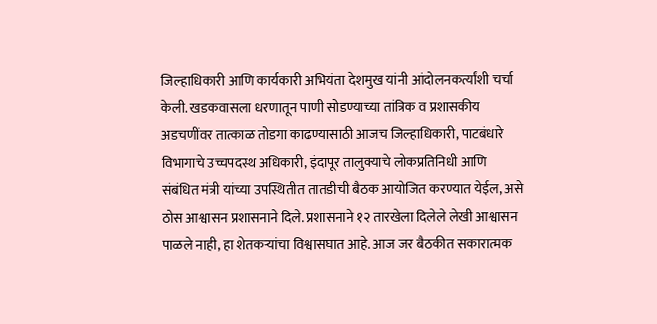जिल्हाधिकारी आणि कार्यकारी अभियंता देशमुख यांनी आंदोलनकर्त्यांशी चर्चा केली. खडकवासला धरणातून पाणी सोडण्याच्या तांत्रिक व प्रशासकीय अडचणींवर तात्काळ तोडगा काढण्यासाठी आजच जिल्हाधिकारी, पाटबंधारे विभागाचे उच्चपदस्थ अधिकारी, इंदापूर तालुक्याचे लोकप्रतिनिधी आणि संबंधित मंत्री यांच्या उपस्थितीत तातडीची बैठक आयोजित करण्यात येईल, असे ठोस आश्वासन प्रशासनाने दिले. प्रशासनाने १२ तारखेला दिलेले लेखी आश्वासन पाळले नाही, हा शेतकऱ्यांचा विश्वासघात आहे. आज जर बैठकीत सकारात्मक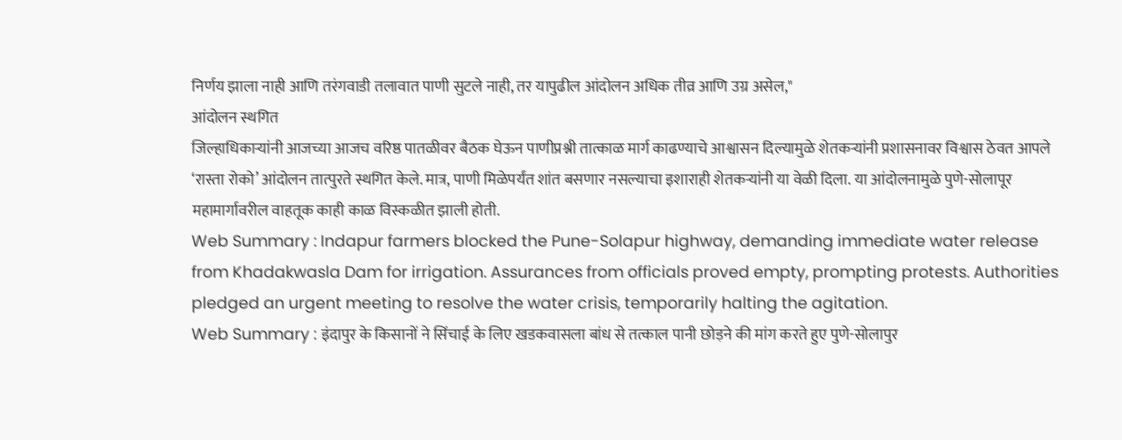निर्णय झाला नाही आणि तरंगवाडी तलावात पाणी सुटले नाही, तर यापुढील आंदोलन अधिक तीव्र आणि उग्र असेल,"
आंदोलन स्थगित
जिल्हाधिकाऱ्यांनी आजच्या आजच वरिष्ठ पातळीवर बैठक घेऊन पाणीप्रश्नी तात्काळ मार्ग काढण्याचे आश्वासन दिल्यामुळे शेतकऱ्यांनी प्रशासनावर विश्वास ठेवत आपले ‘रास्ता रोको’ आंदोलन तात्पुरते स्थगित केले. मात्र, पाणी मिळेपर्यंत शांत बसणार नसल्याचा इशाराही शेतकऱ्यांनी या वेळी दिला. या आंदोलनामुळे पुणे-सोलापूर महामार्गावरील वाहतूक काही काळ विस्कळीत झाली होती.
Web Summary : Indapur farmers blocked the Pune-Solapur highway, demanding immediate water release from Khadakwasla Dam for irrigation. Assurances from officials proved empty, prompting protests. Authorities pledged an urgent meeting to resolve the water crisis, temporarily halting the agitation.
Web Summary : इंदापुर के किसानों ने सिंचाई के लिए खडकवासला बांध से तत्काल पानी छोड़ने की मांग करते हुए पुणे-सोलापुर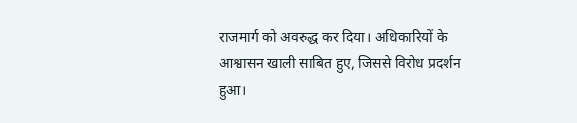राजमार्ग को अवरुद्ध कर दिया। अधिकारियों के आश्वासन खाली साबित हुए, जिससे विरोध प्रदर्शन हुआ।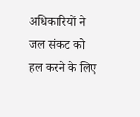अधिकारियों ने जल संकट को हल करने के लिए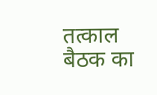तत्काल बैठक का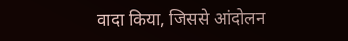वादा किया, जिससे आंदोलन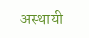अस्थायी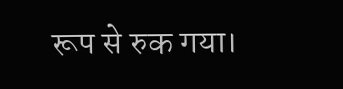रूप से रुक गया।